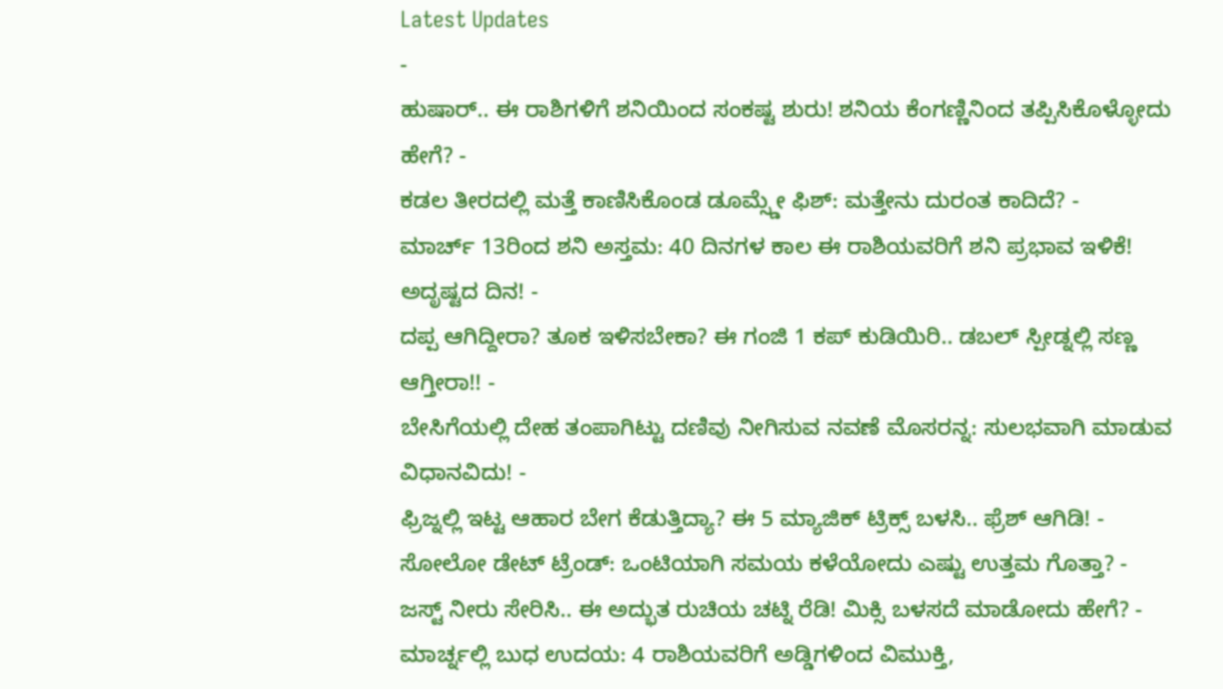Latest Updates
-
ಹುಷಾರ್.. ಈ ರಾಶಿಗಳಿಗೆ ಶನಿಯಿಂದ ಸಂಕಷ್ಟ ಶುರು! ಶನಿಯ ಕೆಂಗಣ್ಣಿನಿಂದ ತಪ್ಪಿಸಿಕೊಳ್ಳೋದು ಹೇಗೆ? -
ಕಡಲ ತೀರದಲ್ಲಿ ಮತ್ತೆ ಕಾಣಿಸಿಕೊಂಡ ಡೂಮ್ಸ್ಡೇ ಫಿಶ್: ಮತ್ತೇನು ದುರಂತ ಕಾದಿದೆ? -
ಮಾರ್ಚ್ 13ರಿಂದ ಶನಿ ಅಸ್ತಮ: 40 ದಿನಗಳ ಕಾಲ ಈ ರಾಶಿಯವರಿಗೆ ಶನಿ ಪ್ರಭಾವ ಇಳಿಕೆ! ಅದೃಷ್ಟದ ದಿನ! -
ದಪ್ಪ ಆಗಿದ್ದೀರಾ? ತೂಕ ಇಳಿಸಬೇಕಾ? ಈ ಗಂಜಿ 1 ಕಪ್ ಕುಡಿಯಿರಿ.. ಡಬಲ್ ಸ್ಪೀಡ್ನಲ್ಲಿ ಸಣ್ಣ ಆಗ್ತೀರಾ!! -
ಬೇಸಿಗೆಯಲ್ಲಿ ದೇಹ ತಂಪಾಗಿಟ್ಟು ದಣಿವು ನೀಗಿಸುವ ನವಣೆ ಮೊಸರನ್ನ: ಸುಲಭವಾಗಿ ಮಾಡುವ ವಿಧಾನವಿದು! -
ಫ್ರಿಜ್ನಲ್ಲಿ ಇಟ್ಟ ಆಹಾರ ಬೇಗ ಕೆಡುತ್ತಿದ್ಯಾ? ಈ 5 ಮ್ಯಾಜಿಕ್ ಟ್ರಿಕ್ಸ್ ಬಳಸಿ.. ಫ್ರೆಶ್ ಆಗಿಡಿ! -
ಸೋಲೋ ಡೇಟ್ ಟ್ರೆಂಡ್: ಒಂಟಿಯಾಗಿ ಸಮಯ ಕಳೆಯೋದು ಎಷ್ಟು ಉತ್ತಮ ಗೊತ್ತಾ? -
ಜಸ್ಟ್ ನೀರು ಸೇರಿಸಿ.. ಈ ಅದ್ಭುತ ರುಚಿಯ ಚಟ್ನಿ ರೆಡಿ! ಮಿಕ್ಸಿ ಬಳಸದೆ ಮಾಡೋದು ಹೇಗೆ? -
ಮಾರ್ಚ್ನಲ್ಲಿ ಬುಧ ಉದಯ: 4 ರಾಶಿಯವರಿಗೆ ಅಡ್ಡಿಗಳಿಂದ ವಿಮುಕ್ತಿ,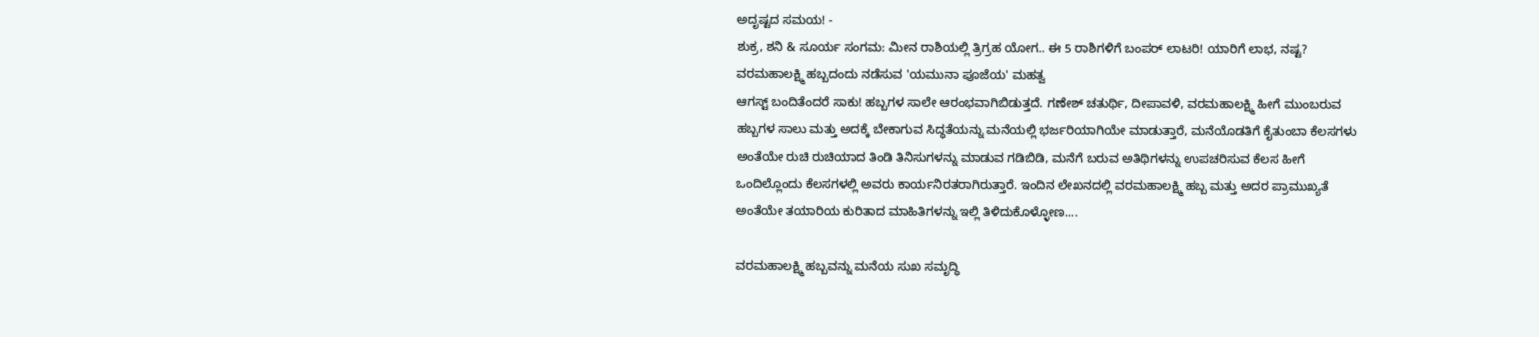ಅದೃಷ್ಟದ ಸಮಯ! -
ಶುಕ್ರ, ಶನಿ & ಸೂರ್ಯ ಸಂಗಮ: ಮೀನ ರಾಶಿಯಲ್ಲಿ ತ್ರಿಗ್ರಹ ಯೋಗ.. ಈ 5 ರಾಶಿಗಳಿಗೆ ಬಂಪರ್ ಲಾಟರಿ! ಯಾರಿಗೆ ಲಾಭ, ನಷ್ಟ?
ವರಮಹಾಲಕ್ಷ್ಮಿ ಹಬ್ಬದಂದು ನಡೆಸುವ 'ಯಮುನಾ ಪೂಜೆಯ' ಮಹತ್ವ
ಆಗಸ್ಟ್ ಬಂದಿತೆಂದರೆ ಸಾಕು! ಹಬ್ಬಗಳ ಸಾಲೇ ಆರಂಭವಾಗಿಬಿಡುತ್ತದೆ. ಗಣೇಶ್ ಚತುರ್ಥಿ, ದೀಪಾವಳಿ, ವರಮಹಾಲಕ್ಷ್ಮಿ ಹೀಗೆ ಮುಂಬರುವ ಹಬ್ಬಗಳ ಸಾಲು ಮತ್ತು ಅದಕ್ಕೆ ಬೇಕಾಗುವ ಸಿದ್ಧತೆಯನ್ನು ಮನೆಯಲ್ಲಿ ಭರ್ಜರಿಯಾಗಿಯೇ ಮಾಡುತ್ತಾರೆ, ಮನೆಯೊಡತಿಗೆ ಕೈತುಂಬಾ ಕೆಲಸಗಳು ಅಂತೆಯೇ ರುಚಿ ರುಚಿಯಾದ ತಿಂಡಿ ತಿನಿಸುಗಳನ್ನು ಮಾಡುವ ಗಡಿಬಿಡಿ, ಮನೆಗೆ ಬರುವ ಅತಿಥಿಗಳನ್ನು ಉಪಚರಿಸುವ ಕೆಲಸ ಹೀಗೆ ಒಂದಿಲ್ಲೊಂದು ಕೆಲಸಗಳಲ್ಲಿ ಅವರು ಕಾರ್ಯನಿರತರಾಗಿರುತ್ತಾರೆ. ಇಂದಿನ ಲೇಖನದಲ್ಲಿ ವರಮಹಾಲಕ್ಷ್ಮಿ ಹಬ್ಬ ಮತ್ತು ಅದರ ಪ್ರಾಮುಖ್ಯತೆ ಅಂತೆಯೇ ತಯಾರಿಯ ಕುರಿತಾದ ಮಾಹಿತಿಗಳನ್ನು ಇಲ್ಲಿ ತಿಳಿದುಕೊಳ್ಳೋಣ....

ವರಮಹಾಲಕ್ಷ್ಮಿ ಹಬ್ಬವನ್ನು ಮನೆಯ ಸುಖ ಸಮೃದ್ಧಿ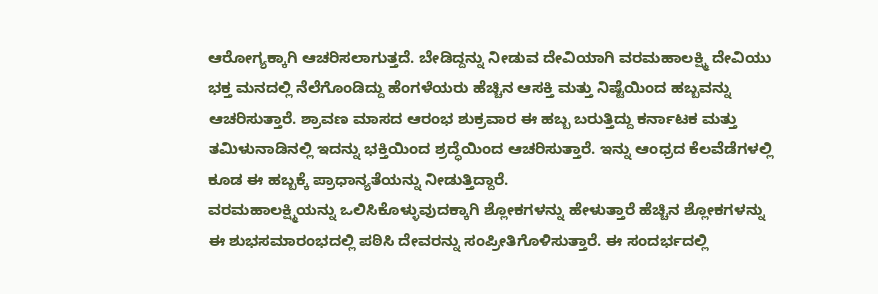ಆರೋಗ್ಯಕ್ಕಾಗಿ ಆಚರಿಸಲಾಗುತ್ತದೆ. ಬೇಡಿದ್ದನ್ನು ನೀಡುವ ದೇವಿಯಾಗಿ ವರಮಹಾಲಕ್ಷ್ಮಿ ದೇವಿಯು ಭಕ್ತ ಮನದಲ್ಲಿ ನೆಲೆಗೊಂಡಿದ್ದು ಹೆಂಗಳೆಯರು ಹೆಚ್ಚಿನ ಆಸಕ್ತಿ ಮತ್ತು ನಿಷ್ಟೆಯಿಂದ ಹಬ್ಬವನ್ನು ಆಚರಿಸುತ್ತಾರೆ. ಶ್ರಾವಣ ಮಾಸದ ಆರಂಭ ಶುಕ್ರವಾರ ಈ ಹಬ್ಬ ಬರುತ್ತಿದ್ದು ಕರ್ನಾಟಕ ಮತ್ತು ತಮಿಳುನಾಡಿನಲ್ಲಿ ಇದನ್ನು ಭಕ್ತಿಯಿಂದ ಶ್ರದ್ಧೆಯಿಂದ ಆಚರಿಸುತ್ತಾರೆ. ಇನ್ನು ಆಂಧ್ರದ ಕೆಲವೆಡೆಗಳಲ್ಲಿ ಕೂಡ ಈ ಹಬ್ಬಕ್ಕೆ ಪ್ರಾಧಾನ್ಯತೆಯನ್ನು ನೀಡುತ್ತಿದ್ದಾರೆ.
ವರಮಹಾಲಕ್ಷ್ಮಿಯನ್ನು ಒಲಿಸಿಕೊಳ್ಳುವುದಕ್ಕಾಗಿ ಶ್ಲೋಕಗಳನ್ನು ಹೇಳುತ್ತಾರೆ ಹೆಚ್ಚಿನ ಶ್ಲೋಕಗಳನ್ನು ಈ ಶುಭಸಮಾರಂಭದಲ್ಲಿ ಪಠಿಸಿ ದೇವರನ್ನು ಸಂಪ್ರೀತಿಗೊಳಿಸುತ್ತಾರೆ. ಈ ಸಂದರ್ಭದಲ್ಲಿ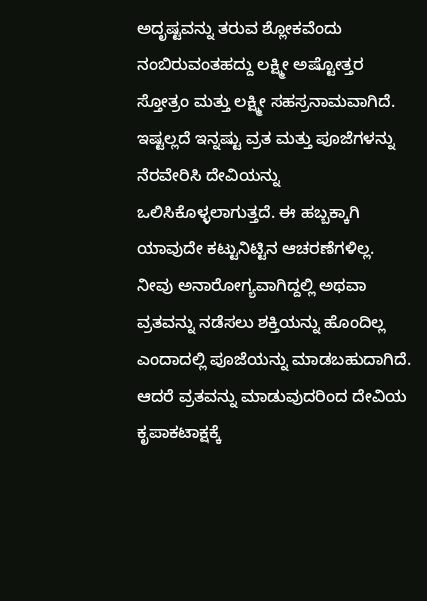ಅದೃಷ್ಟವನ್ನು ತರುವ ಶ್ಲೋಕವೆಂದು ನಂಬಿರುವಂತಹದ್ದು ಲಕ್ಷ್ಮೀ ಅಷ್ಟೋತ್ತರ ಸ್ತೋತ್ರಂ ಮತ್ತು ಲಕ್ಷ್ಮೀ ಸಹಸ್ರನಾಮವಾಗಿದೆ.
ಇಷ್ಟಲ್ಲದೆ ಇನ್ನಷ್ಟು ವ್ರತ ಮತ್ತು ಪೂಜೆಗಳನ್ನು ನೆರವೇರಿಸಿ ದೇವಿಯನ್ನು ಒಲಿಸಿಕೊಳ್ಳಲಾಗುತ್ತದೆ. ಈ ಹಬ್ಬಕ್ಕಾಗಿ ಯಾವುದೇ ಕಟ್ಟುನಿಟ್ಟಿನ ಆಚರಣೆಗಳಿಲ್ಲ. ನೀವು ಅನಾರೋಗ್ಯವಾಗಿದ್ದಲ್ಲಿ ಅಥವಾ ವ್ರತವನ್ನು ನಡೆಸಲು ಶಕ್ತಿಯನ್ನು ಹೊಂದಿಲ್ಲ ಎಂದಾದಲ್ಲಿ ಪೂಜೆಯನ್ನು ಮಾಡಬಹುದಾಗಿದೆ. ಆದರೆ ವ್ರತವನ್ನು ಮಾಡುವುದರಿಂದ ದೇವಿಯ ಕೃಪಾಕಟಾಕ್ಷಕ್ಕೆ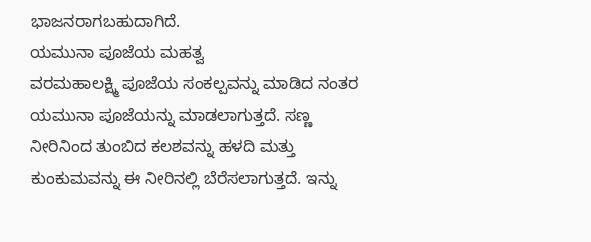ಭಾಜನರಾಗಬಹುದಾಗಿದೆ.
ಯಮುನಾ ಪೂಜೆಯ ಮಹತ್ವ
ವರಮಹಾಲಕ್ಷ್ಮಿ ಪೂಜೆಯ ಸಂಕಲ್ಪವನ್ನು ಮಾಡಿದ ನಂತರ ಯಮುನಾ ಪೂಜೆಯನ್ನು ಮಾಡಲಾಗುತ್ತದೆ. ಸಣ್ಣ ನೀರಿನಿಂದ ತುಂಬಿದ ಕಲಶವನ್ನು ಹಳದಿ ಮತ್ತು ಕುಂಕುಮವನ್ನು ಈ ನೀರಿನಲ್ಲಿ ಬೆರೆಸಲಾಗುತ್ತದೆ. ಇನ್ನು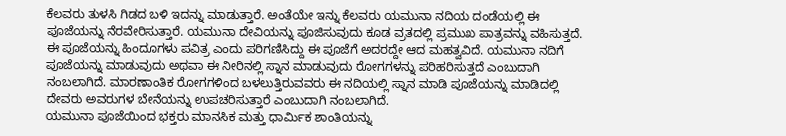ಕೆಲವರು ತುಳಸಿ ಗಿಡದ ಬಳಿ ಇದನ್ನು ಮಾಡುತ್ತಾರೆ. ಅಂತೆಯೇ ಇನ್ನು ಕೆಲವರು ಯಮುನಾ ನದಿಯ ದಂಡೆಯಲ್ಲಿ ಈ ಪೂಜೆಯನ್ನು ನೆರವೇರಿಸುತ್ತಾರೆ. ಯಮುನಾ ದೇವಿಯನ್ನು ಪೂಜಿಸುವುದು ಕೂಡ ವ್ರತದಲ್ಲಿ ಪ್ರಮುಖ ಪಾತ್ರವನ್ನು ವಹಿಸುತ್ತದೆ.
ಈ ಪೂಜೆಯನ್ನು ಹಿಂದೂಗಳು ಪವಿತ್ರ ಎಂದು ಪರಿಗಣಿಸಿದ್ದು ಈ ಪೂಜೆಗೆ ಅದರದ್ದೇ ಆದ ಮಹತ್ವವಿದೆ. ಯಮುನಾ ನದಿಗೆ ಪೂಜೆಯನ್ನು ಮಾಡುವುದು ಅಥವಾ ಈ ನೀರಿನಲ್ಲಿ ಸ್ನಾನ ಮಾಡುವುದು ರೋಗಗಳನ್ನು ಪರಿಹರಿಸುತ್ತದೆ ಎಂಬುದಾಗಿ ನಂಬಲಾಗಿದೆ. ಮಾರಣಾಂತಿಕ ರೋಗಗಳಿಂದ ಬಳಲುತ್ತಿರುವವರು ಈ ನದಿಯಲ್ಲಿ ಸ್ನಾನ ಮಾಡಿ ಪೂಜೆಯನ್ನು ಮಾಡಿದಲ್ಲಿ ದೇವರು ಅವರುಗಳ ಬೇನೆಯನ್ನು ಉಪಚರಿಸುತ್ತಾರೆ ಎಂಬುದಾಗಿ ನಂಬಲಾಗಿದೆ.
ಯಮುನಾ ಪೂಜೆಯಿಂದ ಭಕ್ತರು ಮಾನಸಿಕ ಮತ್ತು ಧಾರ್ಮಿಕ ಶಾಂತಿಯನ್ನು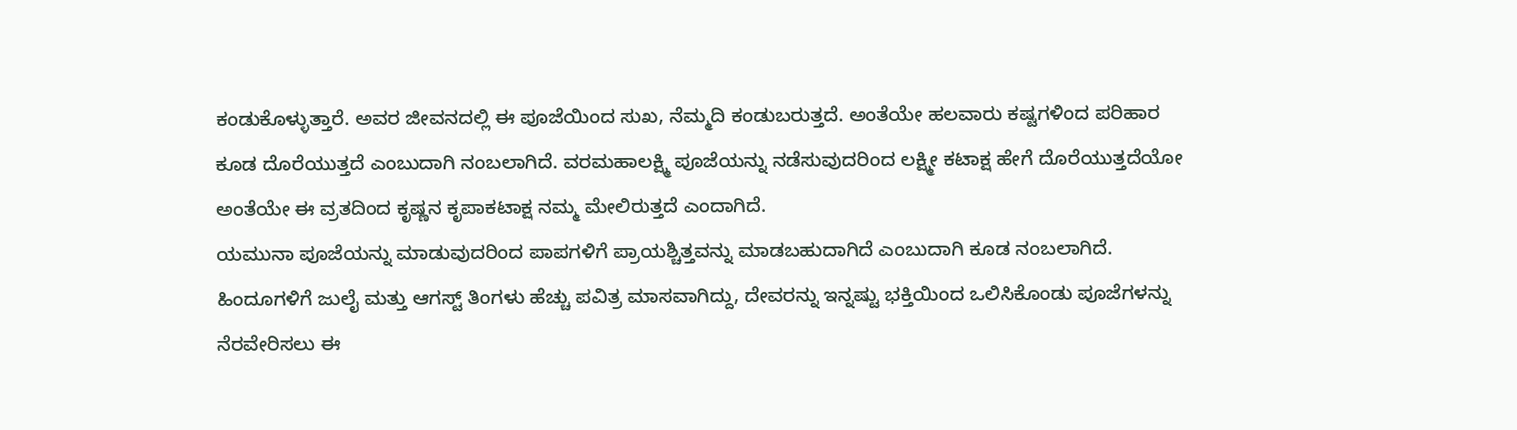ಕಂಡುಕೊಳ್ಳುತ್ತಾರೆ. ಅವರ ಜೀವನದಲ್ಲಿ ಈ ಪೂಜೆಯಿಂದ ಸುಖ, ನೆಮ್ಮದಿ ಕಂಡುಬರುತ್ತದೆ. ಅಂತೆಯೇ ಹಲವಾರು ಕಷ್ಟಗಳಿಂದ ಪರಿಹಾರ ಕೂಡ ದೊರೆಯುತ್ತದೆ ಎಂಬುದಾಗಿ ನಂಬಲಾಗಿದೆ. ವರಮಹಾಲಕ್ಷ್ಮಿ ಪೂಜೆಯನ್ನು ನಡೆಸುವುದರಿಂದ ಲಕ್ಷ್ಮೀ ಕಟಾಕ್ಷ ಹೇಗೆ ದೊರೆಯುತ್ತದೆಯೋ ಅಂತೆಯೇ ಈ ವ್ರತದಿಂದ ಕೃಷ್ಣನ ಕೃಪಾಕಟಾಕ್ಷ ನಮ್ಮ ಮೇಲಿರುತ್ತದೆ ಎಂದಾಗಿದೆ.
ಯಮುನಾ ಪೂಜೆಯನ್ನು ಮಾಡುವುದರಿಂದ ಪಾಪಗಳಿಗೆ ಪ್ರಾಯಶ್ಚಿತ್ತವನ್ನು ಮಾಡಬಹುದಾಗಿದೆ ಎಂಬುದಾಗಿ ಕೂಡ ನಂಬಲಾಗಿದೆ. ಹಿಂದೂಗಳಿಗೆ ಜುಲೈ ಮತ್ತು ಆಗಸ್ಟ್ ತಿಂಗಳು ಹೆಚ್ಚು ಪವಿತ್ರ ಮಾಸವಾಗಿದ್ದು, ದೇವರನ್ನು ಇನ್ನಷ್ಟು ಭಕ್ತಿಯಿಂದ ಒಲಿಸಿಕೊಂಡು ಪೂಜೆಗಳನ್ನು ನೆರವೇರಿಸಲು ಈ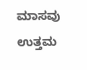ಮಾಸವು ಉತ್ತಮ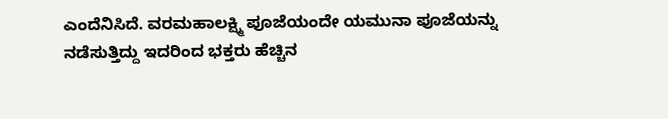ಎಂದೆನಿಸಿದೆ. ವರಮಹಾಲಕ್ಷ್ಮಿ ಪೂಜೆಯಂದೇ ಯಮುನಾ ಪೂಜೆಯನ್ನು ನಡೆಸುತ್ತಿದ್ದು ಇದರಿಂದ ಭಕ್ತರು ಹೆಚ್ಚಿನ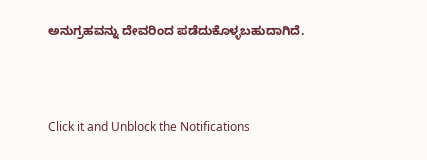ಅನುಗ್ರಹವನ್ನು ದೇವರಿಂದ ಪಡೆದುಕೊಳ್ಳಬಹುದಾಗಿದೆ.



Click it and Unblock the Notifications